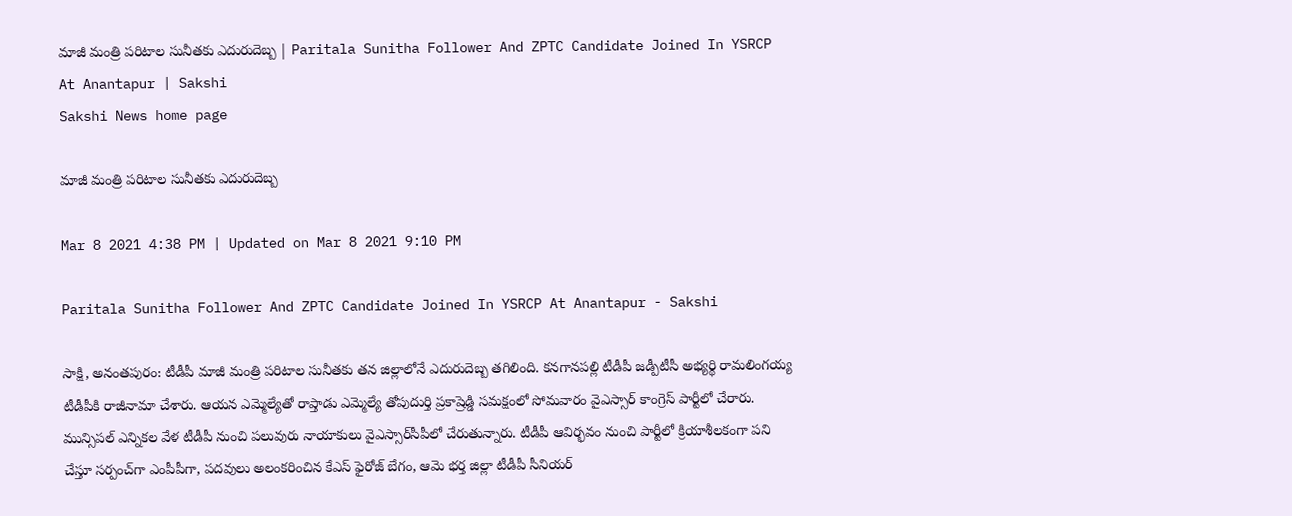మాజీ మంత్రి పరిటాల సునీతకు ఎదురుదెబ్బ | Paritala Sunitha Follower And ZPTC Candidate Joined In YSRCP At Anantapur | Sakshi
Sakshi News home page

మాజీ మంత్రి పరిటాల సునీతకు ఎదురుదెబ్బ

Mar 8 2021 4:38 PM | Updated on Mar 8 2021 9:10 PM

Paritala Sunitha Follower And ZPTC Candidate Joined In YSRCP At Anantapur - Sakshi

సాక్షి, అనంతపురం: టీడీపీ మాజీ మంత్రి పరిటాల సునీతకు తన జిల్లాలోనే ఎదురుదెబ్బ తగిలింది. కనగానపల్లి టీడీపీ జడ్పీటీసీ అభ్యర్థి రామలింగయ్య టీడీపీకి రాజీనామా చేశారు. ఆయన ఎమ్మెల్యేతో రాప్తాడు ఎమ్మెల్యే తోపుదుర్తి ప్రకాష్రెడ్డి సమక్షంలో సోమవారం వైఎస్సార్‌ కాంగ్రెస్‌ పార్టీలో చేరారు. మున్సిపల్‌ ఎన్నికల వేళ టీడీపీ నుంచి పలువురు నాయాకులు వైఎస్సార్‌సీపీలో చేరుతున్నారు. టీడీపీ ఆవిర్భవం నుంచి పార్టీలో క్రియాశీలకంగా పని చేస్తూ సర్పంచ్‌గా ఎంపీపీగా, పదవులు అలంకరించిన కేఎస్‌ ఫైరోజ్‌ బేగం, ఆమె భర్త జిల్లా టీడీపీ సీనియర్‌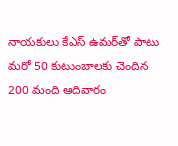నాయకులు కేఎస్‌ ఉమర్‌తో పాటు మరో 50 కుటుంబాలకు చెందిన 200 మంది ఆదివారం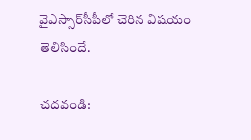వైఎస్సార్‌సీపీలో చెరిన విషయం తెలిసిందే.

చదవండి: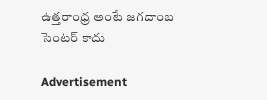ఉత్తరాంధ్ర అంటే జగదాంబ సెంటర్ కాదు

Advertisement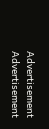Advertisement
Advertisement